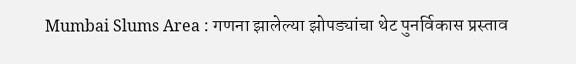Mumbai Slums Area : गणना झालेल्या झोपड्यांचा थेट पुनर्विकास प्रस्ताव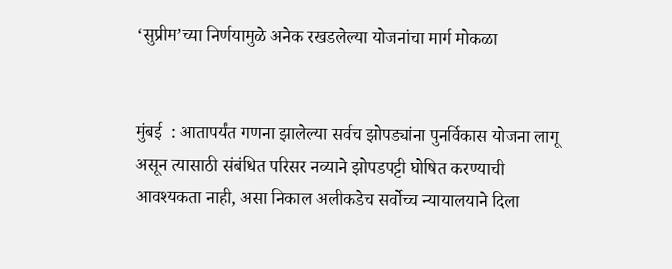‘सुप्रीम’च्या निर्णयामुळे अनेक रखडलेल्या योजनांचा मार्ग मोकळा


मुंबई  : आतापर्यंत गणना झालेल्या सर्वच झोपड्यांना पुनर्विकास योजना लागू असून त्यासाठी संबंधित परिसर नव्याने झोपडपट्टी घोषित करण्याची आवश्यकता नाही, असा निकाल अलीकडेच सर्वोच्च न्यायालयाने दिला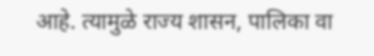आहे. त्यामुळे राज्य शासन, पालिका वा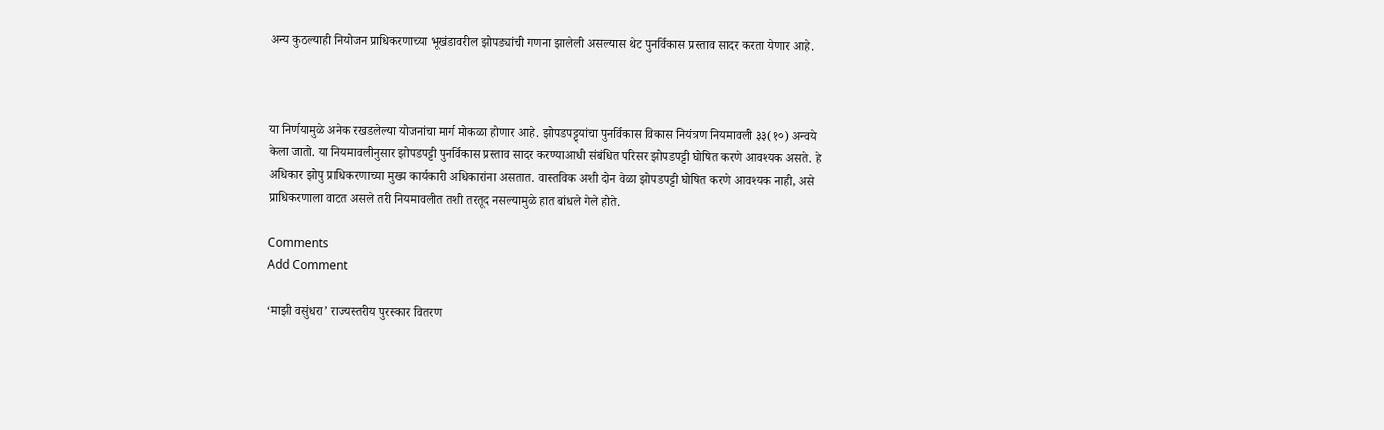अन्य कुठल्याही नियोजन प्राधिकरणाच्या भूखंडावरील झोपड्यांची गणना झालेली असल्यास थेट पुनर्विकास प्रस्ताव सादर करता येणार आहे.



या निर्णयामुळे अनेक रखडलेल्या योजनांचा मार्ग मोकळा होणार आहे. झोपडपट्ट्यांचा पुनर्विकास विकास नियंत्रण नियमावली ३३(१०) अन्वये केला जातो. या नियमावलीनुसार झोपडपट्टी पुनर्विकास प्रस्ताव सादर करण्याआधी संबंधित परिसर झोपडपट्टी घोषित करणे आवश्यक असते. हे अधिकार झोपु प्राधिकरणाच्या मुख्य कार्यकारी अधिकारांना असतात. वास्तविक अशी दोन वेळा झोपडपट्टी घोषित करणे आवश्यक नाही, असे प्राधिकरणाला वाटत असले तरी नियमावलीत तशी तरतूद नसल्यामुळे हात बांधले गेले होते.

Comments
Add Comment

‘माझी वसुंधरा’ राज्यस्तरीय पुरस्कार वितरण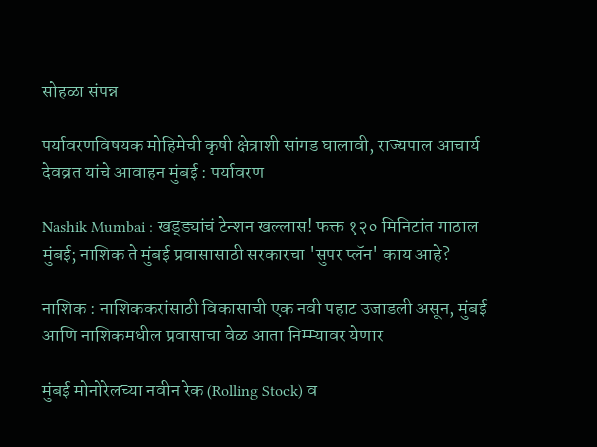सोहळा संपन्न

पर्यावरणविषयक मोहिमेची कृषी क्षेत्राशी सांगड घालावी, राज्यपाल आचार्य देवव्रत यांचे आवाहन मुंबई : पर्यावरण

Nashik Mumbai : खड्ड्यांचं टेन्शन खल्लास! फक्त १२० मिनिटांत गाठाल मुंबई; नाशिक ते मुंबई प्रवासासाठी सरकारचा 'सुपर प्लॅन' काय आहे?

नाशिक : नाशिककरांसाठी विकासाची एक नवी पहाट उजाडली असून, मुंबई आणि नाशिकमधील प्रवासाचा वेळ आता निम्म्यावर येणार

मुंबई मोनोरेलच्या नवीन रेक (Rolling Stock) व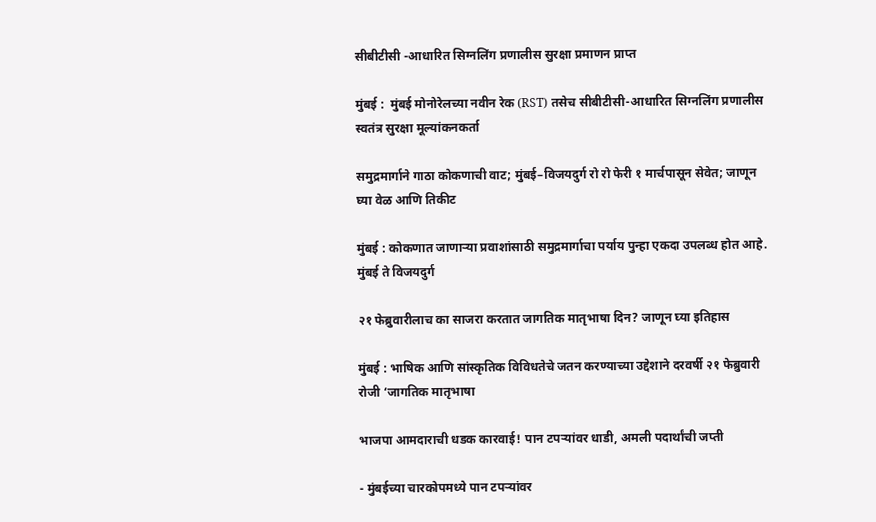सीबीटीसी -आधारित सिग्नलिंग प्रणालीस सुरक्षा प्रमाणन प्राप्त

मुंबई :  मुंबई मोनोरेलच्या नवीन रेक (RST) तसेच सीबीटीसी-आधारित सिग्नलिंग प्रणालीस स्वतंत्र सुरक्षा मूल्यांकनकर्ता

समुद्रमार्गाने गाठा कोकणाची वाट; मुंबई–विजयदुर्ग रो रो फेरी १ मार्चपासून सेवेत; जाणून घ्या वेळ आणि तिकीट

मुंबई : कोकणात जाणाऱ्या प्रवाशांसाठी समुद्रमार्गाचा पर्याय पुन्हा एकदा उपलब्ध होत आहे. मुंबई ते विजयदुर्ग

२१ फेब्रुवारीलाच का साजरा करतात जागतिक मातृभाषा दिन? जाणून घ्या इतिहास

मुंबई : भाषिक आणि सांस्कृतिक विविधतेचे जतन करण्याच्या उद्देशाने दरवर्षी २१ फेब्रुवारी रोजी ‘जागतिक मातृभाषा

भाजपा आमदाराची धडक कारवाई! पान टपऱ्यांवर धाडी, अमली पदार्थांची जप्ती

- मुंबईच्या चारकोपमध्ये पान टपऱ्यांवर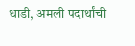धाडी, अमली पदार्थांची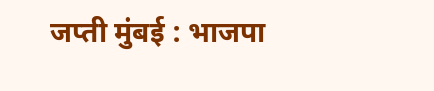जप्ती मुंबई : भाजपा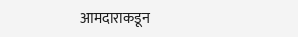आमदाराकडून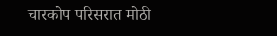चारकोप परिसरात मोठी